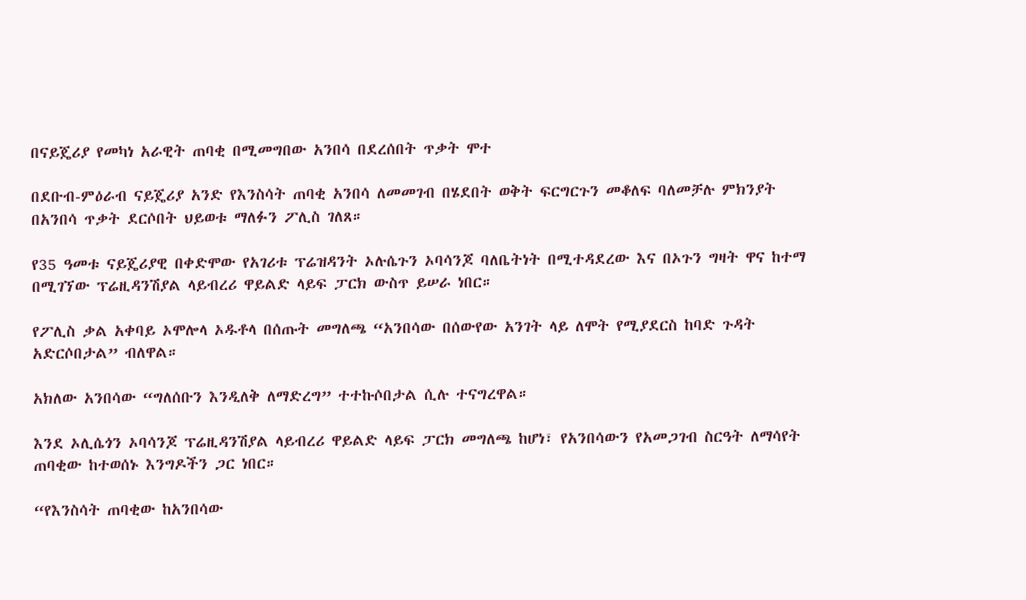በናይጄሪያ የመካነ አራዊት ጠባቂ በሚመግበው አንበሳ በደረሰበት ጥቃት ሞተ

በደቡብ-ምዕራብ ናይጄሪያ አንድ የእንስሳት ጠባቂ አንበሳ ለመመገብ በሄደበት ወቅት ፍርግርጉን መቆለፍ ባለመቻሉ ምክንያት በአንበሳ ጥቃት ደርሶበት ህይወቱ ማለፉን ፖሊስ ገለጸ።

የ35 ዓመቱ ናይጄሪያዊ በቀድሞው የአገሪቱ ፕሬዝዳንት ኦሉሴጉን ኦባሳንጆ ባለቤትነት በሚተዳደረው እና በኦጉን ግዛት ዋና ከተማ በሚገኘው ፕሬዚዳንሽያል ላይብረሪ ዋይልድ ላይፍ ፓርክ ውስጥ ይሠራ ነበር።

የፖሊስ ቃል አቀባይ ኦሞሎላ ኦዱቶላ በሰጡት መግለጫ “አንበሳው በሰውየው አንገት ላይ ለሞት የሚያደርስ ከባድ ጉዳት አድርሶበታል” ብለዋል።

አክለው አንበሳው “ግለሰቡን እንዲለቅ ለማድረግ” ተተኩሶበታል ሲሉ ተናግረዋል።

እንደ ኦሊሴጎን ኦባሳንጆ ፕሬዚዳንሽያል ላይብረሪ ዋይልድ ላይፍ ፓርክ መግለጫ ከሆነ፣ የአንበሳውን የአመጋገብ ስርዓት ለማሳየት ጠባቂው ከተወሰኑ እንግዶችን ጋር ነበር።

“የእንስሳት ጠባቂው ከአንበሳው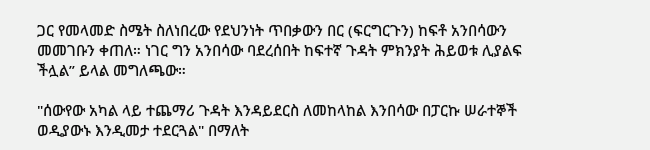ጋር የመላመድ ስሜት ስለነበረው የደህንነት ጥበቃውን በር (ፍርግርጉን) ከፍቶ አንበሳውን መመገቡን ቀጠለ። ነገር ግን አንበሳው ባደረሰበት ከፍተኛ ጉዳት ምክንያት ሕይወቱ ሊያልፍ ችሏል” ይላል መግለጫው።

"ሰውየው አካል ላይ ተጨማሪ ጉዳት እንዳይደርስ ለመከላከል እንበሳው በፓርኩ ሠራተኞች ወዲያውኑ እንዲመታ ተደርጓል" በማለት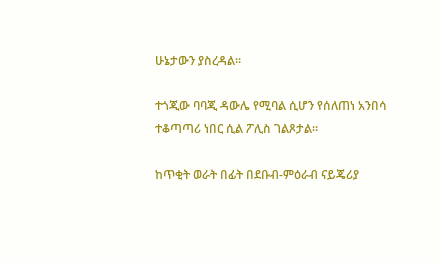ሁኔታውን ያስረዳል።

ተጎጂው ባባጂ ዳውሌ የሚባል ሲሆን የሰለጠነ አንበሳ ተቆጣጣሪ ነበር ሲል ፖሊስ ገልጾታል።

ከጥቂት ወራት በፊት በደቡብ-ምዕራብ ናይጄሪያ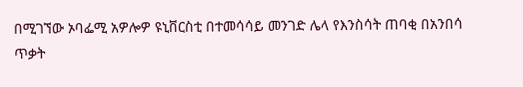በሚገኘው ኦባፌሚ አዎሎዎ ዩኒቨርስቲ በተመሳሳይ መንገድ ሌላ የእንስሳት ጠባቂ በአንበሳ ጥቃት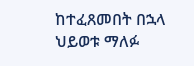ከተፈጸመበት በኋላ ህይወቱ ማለፉ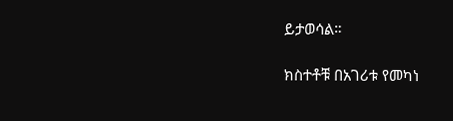ይታወሳል።

ክስተቶቹ በአገሪቱ የመካነ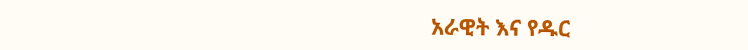አራዊት እና የዱር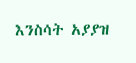እንስሳት አያያዝ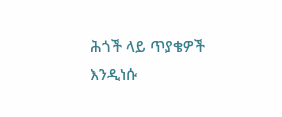ሕጎች ላይ ጥያቄዎች እንዲነሱ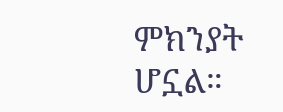ምክንያት ሆኗል።